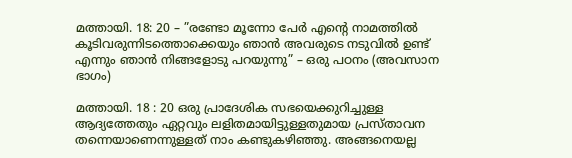മത്തായി. 18: 20 – ”രണ്ടോ മൂന്നോ പേര്‍ എന്‍റെ നാമത്തില്‍ കൂടിവരുന്നിടത്തൊക്കെയും ഞാന്‍ അവരുടെ നടുവില്‍ ഉണ്ട് എന്നും ഞാന്‍ നിങ്ങളോടു പറയുന്നു” – ഒരു പഠനം (അവസാന ഭാഗം)

മത്തായി. 18 : 20 ഒരു പ്രാദേശിക സഭയെക്കുറിച്ചുള്ള ആദ്യത്തേതും ഏറ്റവും ലളിതമായിട്ടുള്ളതുമായ പ്രസ്താവന തന്നെയാണെന്നുള്ളത് നാം കണ്ടുകഴിഞ്ഞു. അങ്ങനെയല്ല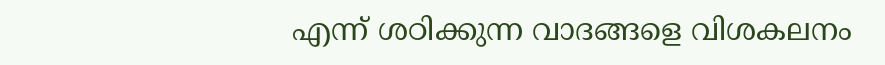എന്ന് ശഠിക്കുന്ന വാദങ്ങളെ വിശകലനം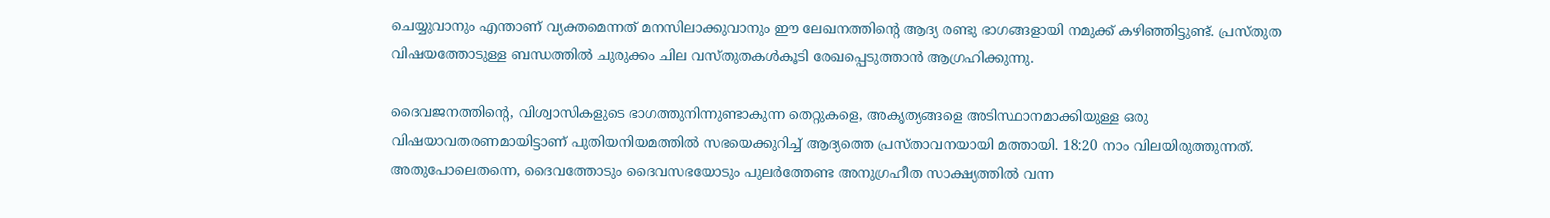ചെയ്യുവാനും എന്താണ് വ്യക്തമെന്നത് മനസിലാക്കുവാനും ഈ ലേഖനത്തിന്‍റെ ആദ്യ രണ്ടു ഭാഗങ്ങളായി നമുക്ക് കഴിഞ്ഞിട്ടുണ്ട്. പ്രസ്തുത വിഷയത്തോടുള്ള ബന്ധത്തില്‍ ചുരുക്കം ചില വസ്തുതകള്‍കൂടി രേഖപ്പെടുത്താന്‍ ആഗ്രഹിക്കുന്നു.

ദൈവജനത്തിന്റെ, വിശ്വാസികളുടെ ഭാഗത്തുനിന്നുണ്ടാകുന്ന തെറ്റുകളെ, അകൃത്യങ്ങളെ അടിസ്ഥാനമാക്കിയുള്ള ഒരു വിഷയാവതരണമായിട്ടാണ് പുതിയനിയമത്തില്‍ സഭയെക്കുറിച്ച് ആദ്യത്തെ പ്രസ്താവനയായി മത്തായി. 18:20 നാം വിലയിരുത്തുന്നത്. അതുപോലെതന്നെ, ദൈവത്തോടും ദൈവസഭയോടും പുലര്‍ത്തേണ്ട അനുഗ്രഹീത സാക്ഷ്യത്തില്‍ വന്ന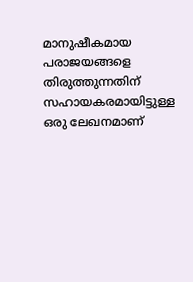മാനുഷീകമായ പരാജയങ്ങളെ തിരുത്തുന്നതിന് സഹായകരമായിട്ടുള്ള ഒരു ലേഖനമാണ്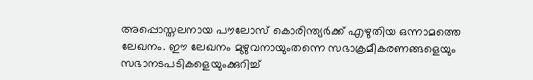അപ്പൊസ്തലനായ പൗലോസ്‌ കൊരിന്ത്യര്‍ക്ക് എഴുതിയ ഒന്നാമത്തെ ലേഖനം. ഈ ലേഖനം മുഴുവനായുംതന്നെ സഭാക്രമീകരണങ്ങളെയും സഭാനടപടികളെയുംക്കുറിച്ച്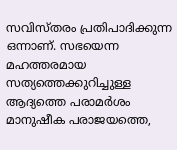സവിസ്തരം പ്രതിപാദിക്കുന്ന ഒന്നാണ്. സഭയെന്ന മഹത്തരമായ സത്യത്തെക്കുറിച്ചുള്ള ആദ്യത്തെ പരാമര്‍ശം മാനുഷീക പരാജയത്തെ,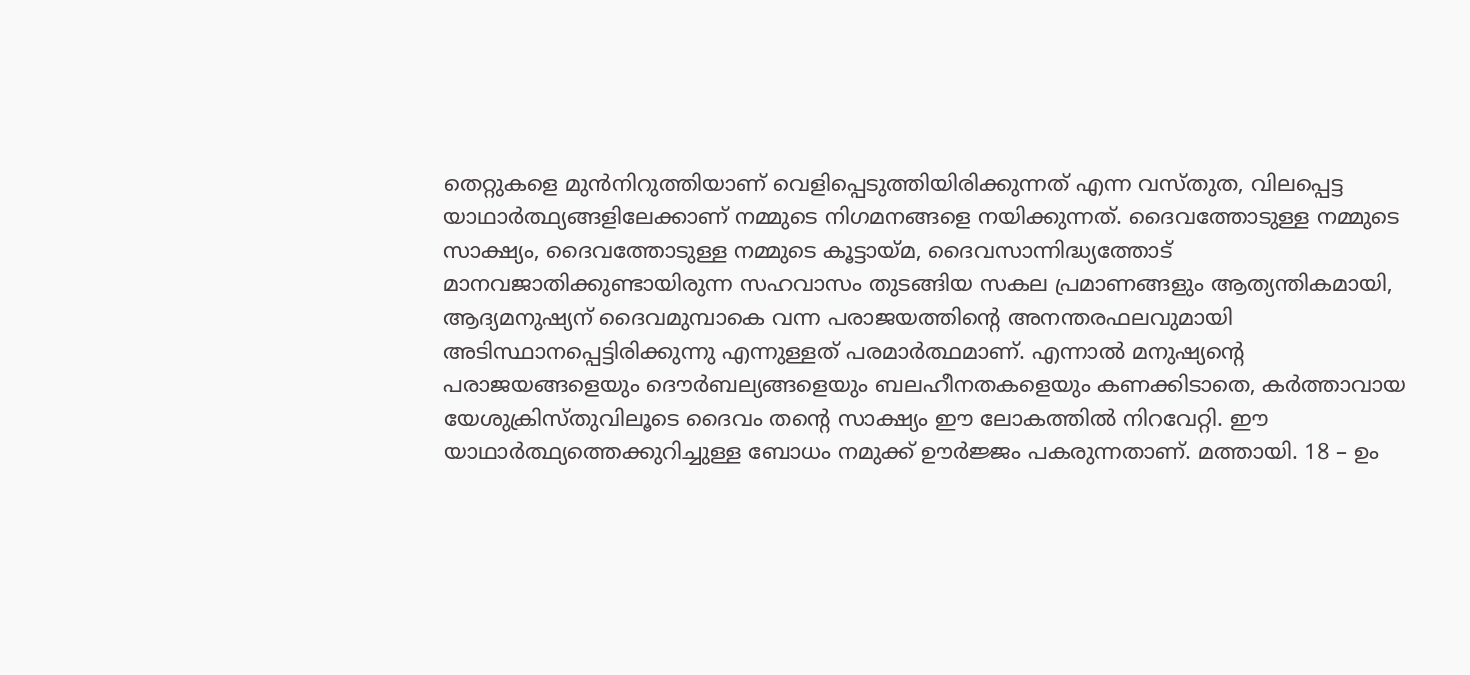തെറ്റുകളെ മുന്‍നിറുത്തിയാണ് വെളിപ്പെടുത്തിയിരിക്കുന്നത് എന്ന വസ്തുത, വിലപ്പെട്ട യാഥാര്‍ത്ഥ്യങ്ങളിലേക്കാണ് നമ്മുടെ നിഗമനങ്ങളെ നയിക്കുന്നത്. ദൈവത്തോടുള്ള നമ്മുടെ സാക്ഷ്യം, ദൈവത്തോടുള്ള നമ്മുടെ കൂട്ടായ്മ, ദൈവസാന്നിദ്ധ്യത്തോട് മാനവജാതിക്കുണ്ടായിരുന്ന സഹവാസം തുടങ്ങിയ സകല പ്രമാണങ്ങളും ആത്യന്തികമായി, ആദ്യമനുഷ്യന് ദൈവമുമ്പാകെ വന്ന പരാജയത്തിന്‍റെ അനന്തരഫലവുമായി അടിസ്ഥാനപ്പെട്ടിരിക്കുന്നു എന്നുള്ളത് പരമാര്‍ത്ഥമാണ്. എന്നാല്‍ മനുഷ്യന്‍റെ പരാജയങ്ങളെയും ദൌര്‍ബല്യങ്ങളെയും ബലഹീനതകളെയും കണക്കിടാതെ, കര്‍ത്താവായ യേശുക്രിസ്തുവിലൂടെ ദൈവം തന്‍റെ സാക്ഷ്യം ഈ ലോകത്തില്‍ നിറവേറ്റി. ഈ യാഥാര്‍ത്ഥ്യത്തെക്കുറിച്ചുള്ള ബോധം നമുക്ക് ഊര്‍ജ്ജം പകരുന്നതാണ്. മത്തായി. 18 – ഉം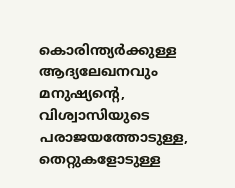കൊരിന്ത്യര്‍ക്കുള്ള ആദ്യലേഖനവും മനുഷ്യന്‍റെ, വിശ്വാസിയുടെ പരാജയത്തോടുള്ള, തെറ്റുകളോടുള്ള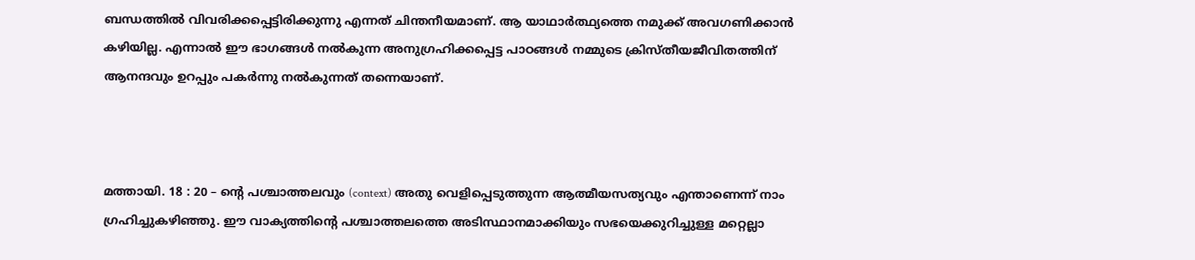ബന്ധത്തില്‍ വിവരിക്കപ്പെട്ടിരിക്കുന്നു എന്നത് ചിന്തനീയമാണ്. ആ യാഥാര്‍ത്ഥ്യത്തെ നമുക്ക് അവഗണിക്കാന്‍ കഴിയില്ല. എന്നാല്‍ ഈ ഭാഗങ്ങള്‍ നല്‍കുന്ന അനുഗ്രഹിക്കപ്പെട്ട പാഠങ്ങള്‍ നമ്മുടെ ക്രിസ്തീയജീവിതത്തിന് ആനന്ദവും ഉറപ്പും പകര്‍ന്നു നല്‍കുന്നത് തന്നെയാണ്.



മത്തായി. 18 : 20 – ന്‍റെ പശ്ചാത്തലവും (context) അതു വെളിപ്പെടുത്തുന്ന ആത്മീയസത്യവും എന്താണെന്ന് നാം ഗ്രഹിച്ചുകഴിഞ്ഞു. ഈ വാക്യത്തിന്‍റെ പശ്ചാത്തലത്തെ അടിസ്ഥാനമാക്കിയും സഭയെക്കുറിച്ചുള്ള മറ്റെല്ലാ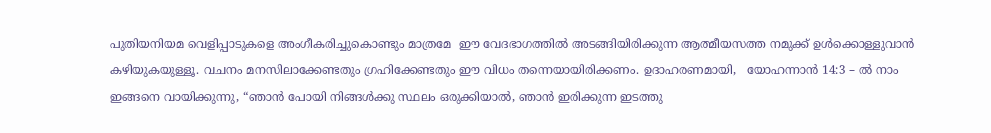പുതിയനിയമ വെളിപ്പാടുകളെ അംഗീകരിച്ചുകൊണ്ടും മാത്രമേ  ഈ വേദഭാഗത്തില്‍ അടങ്ങിയിരിക്കുന്ന ആത്മീയസത്ത നമുക്ക് ഉള്‍ക്കൊള്ളുവാന്‍ കഴിയുകയുള്ളൂ. വചനം മനസിലാക്കേണ്ടതും ഗ്രഹിക്കേണ്ടതും ഈ വിധം തന്നെയായിരിക്കണം. ഉദാഹരണമായി,   യോഹന്നാന്‍ 14:3 – ല്‍ നാം ഇങ്ങനെ വായിക്കുന്നു, “ഞാന്‍ പോയി നിങ്ങള്‍ക്കു സ്ഥലം ഒരുക്കിയാല്‍, ഞാന്‍ ഇരിക്കുന്ന ഇടത്തു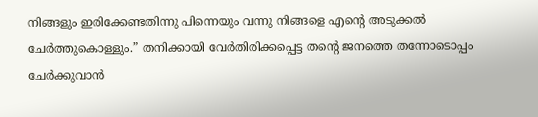നിങ്ങളും ഇരിക്കേണ്ടതിന്നു പിന്നെയും വന്നു നിങ്ങളെ എന്‍റെ അടുക്കല്‍ ചേര്‍ത്തുകൊള്ളും.” തനിക്കായി വേര്‍തിരിക്കപ്പെട്ട തന്‍റെ ജനത്തെ തന്നോടൊപ്പം ചേര്‍ക്കുവാന്‍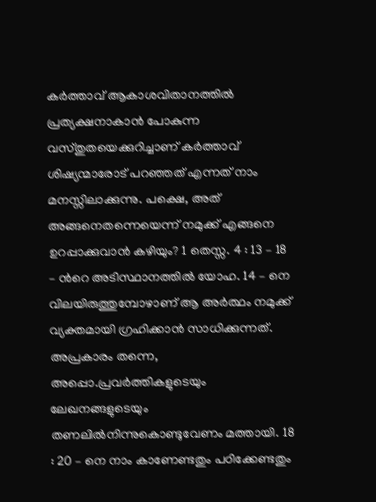കര്‍ത്താവ് ആകാശവിതാനത്തില്‍ പ്രത്യക്ഷനാകാന്‍ പോകുന്ന വസ്തുതയെക്കുറിച്ചാണ് കര്‍ത്താവ് ശിഷ്യന്മാരോട് പറഞ്ഞത് എന്നത് നാം മനസ്സിലാക്കുന്നു. പക്ഷെ, അത് അങ്ങനെതന്നെയെന്ന് നമുക്ക് എങ്ങനെ ഉറപ്പാക്കുവാന്‍ കഴിയും? 1 തെസ്സ. 4 : 13 – 18 – ന്‍റെ അടിസ്ഥാനത്തില്‍ യോഹ. 14 – നെ വിലയിരുത്തുമ്പോഴാണ് ആ അര്‍ത്ഥം നമുക്ക് വ്യക്തമായി ഗ്രഹിക്കാന്‍ സാധിക്കുന്നത്. അപ്രകാരം തന്നെ, അപ്പൊ.പ്രവര്‍ത്തികളുടെയും ലേഖനങ്ങളുടെയും തണലില്‍നിന്നുകൊണ്ടുവേണം മത്തായി. 18 : 20 – നെ നാം കാണേണ്ടതും പഠിക്കേണ്ടതും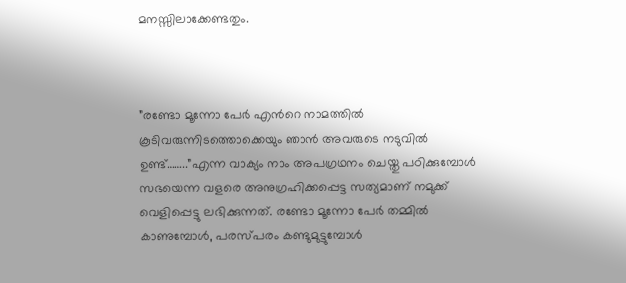മനസ്സിലാക്കേണ്ടതും.



”രണ്ടോ മൂന്നോ പേര്‍ എന്‍റെ നാമത്തില്‍ കൂടിവരുന്നിടത്തൊക്കെയും ഞാന്‍ അവരുടെ നടുവില്‍ ഉണ്ട്……..”എന്ന വാക്യം നാം അപഗ്രഥനം ചെയ്തു പഠിക്കുമ്പോള്‍ സഭയെന്ന വളരെ അനുഗ്രഹിക്കപ്പെട്ട സത്യമാണ് നമുക്ക് വെളിപ്പെട്ടു ലഭിക്കുന്നത്. രണ്ടോ മൂന്നോ പേര്‍ തമ്മില്‍ കാണുമ്പോള്‍, പരസ്പരം കണ്ടുമുട്ടുമ്പോള്‍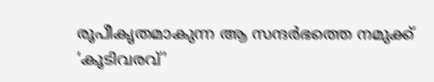രൂപീകൃതമാകുന്ന ആ സന്ദര്‍ഭത്തെ നമുക്ക് ‘കൂടിവരവ്’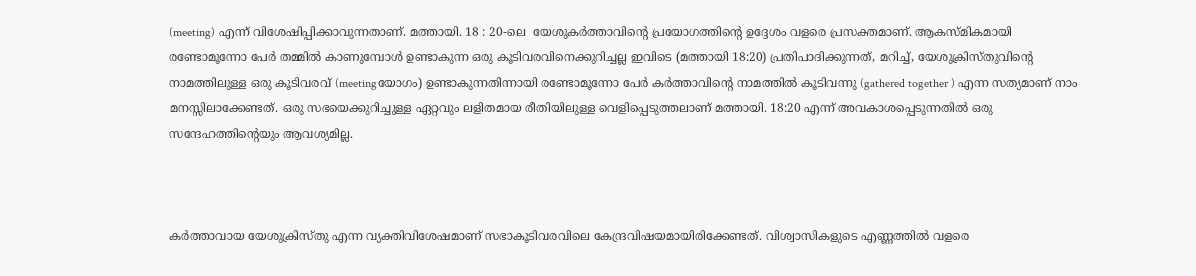(meeting) എന്ന് വിശേഷിപ്പിക്കാവുന്നതാണ്. മത്തായി. 18 : 20-ലെ  യേശുകര്‍ത്താവിന്‍റെ പ്രയോഗത്തിന്‍റെ ഉദ്ദേശം വളരെ പ്രസക്തമാണ്. ആകസ്മികമായി രണ്ടോമൂന്നോ പേര്‍ തമ്മില്‍ കാണുമ്പോള്‍ ഉണ്ടാകുന്ന ഒരു കൂടിവരവിനെക്കുറിച്ചല്ല ഇവിടെ (മത്തായി 18:20) പ്രതിപാദിക്കുന്നത്, മറിച്ച്, യേശുക്രിസ്തുവിന്‍റെ നാമത്തിലുള്ള ഒരു കൂടിവരവ് (meetingയോഗം) ഉണ്ടാകുന്നതിന്നായി രണ്ടോമൂന്നോ പേര്‍ കര്‍ത്താവിന്റെ നാമത്തില്‍ കൂടിവന്നു (gathered together ) എന്ന സത്യമാണ് നാം മനസ്സിലാക്കേണ്ടത്. ഒരു സഭയെക്കുറിച്ചുള്ള ഏറ്റവും ലളിതമായ രീതിയിലുള്ള വെളിപ്പെടുത്തലാണ് മത്തായി. 18:20 എന്ന് അവകാശപ്പെടുന്നതില്‍ ഒരു സന്ദേഹത്തിന്റെയും ആവശ്യമില്ല.



കര്‍ത്താവായ യേശുക്രിസ്തു എന്ന വ്യക്തിവിശേഷമാണ് സഭാകൂടിവരവിലെ കേന്ദ്രവിഷയമായിരിക്കേണ്ടത്. വിശ്വാസികളുടെ എണ്ണത്തില്‍ വളരെ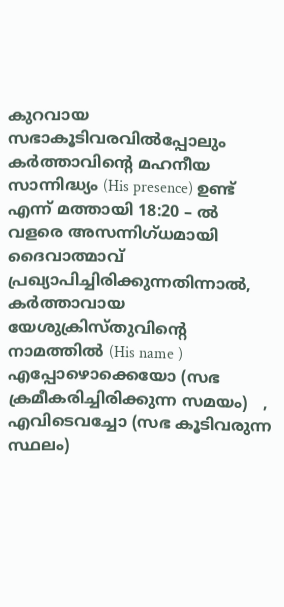കുറവായ  സഭാകൂടിവരവില്‍പ്പോലും കര്‍ത്താവിന്റെ മഹനീയ സാന്നിദ്ധ്യം (His presence) ഉണ്ട് എന്ന് മത്തായി 18:20 – ല്‍ വളരെ അസന്നിഗ്ധമായി ദൈവാത്മാവ് പ്രഖ്യാപിച്ചിരിക്കുന്നതിന്നാല്‍, കര്‍ത്താവായ യേശുക്രിസ്തുവിന്‍റെ നാമത്തില്‍ (His name ) എപ്പോഴൊക്കെയോ (സഭ ക്രമീകരിച്ചിരിക്കുന്ന സമയം)   , എവിടെവച്ചോ (സഭ കൂടിവരുന്ന സ്ഥലം)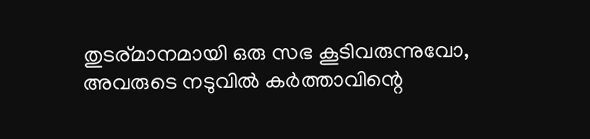തുടര്മാനമായി ഒരു സഭ കൂടിവരുന്നുവോ, അവരുടെ നടുവില്‍ കര്‍ത്താവിന്റെ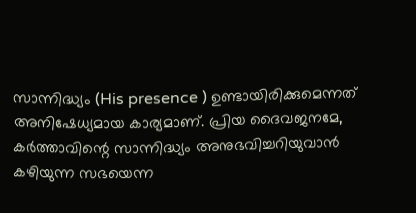സാന്നിദ്ധ്യം (His presence ) ഉണ്ടായിരിക്കുമെന്നത് അനിഷേധ്യമായ കാര്യമാണ്. പ്രിയ ദൈവജനമേ, കര്‍ത്താവിന്റെ സാന്നിദ്ധ്യം അനുഭവിച്ചറിയുവാന്‍ കഴിയുന്ന സഭയെന്ന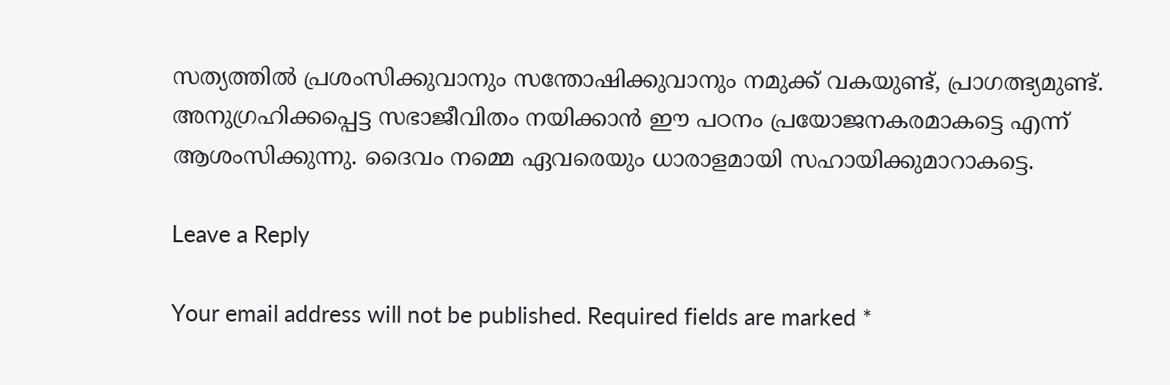സത്യത്തില്‍ പ്രശംസിക്കുവാനും സന്തോഷിക്കുവാനും നമുക്ക് വകയുണ്ട്, പ്രാഗത്ഭ്യമുണ്ട്. അനുഗ്രഹിക്കപ്പെട്ട സഭാജീവിതം നയിക്കാന്‍ ഈ പഠനം പ്രയോജനകരമാകട്ടെ എന്ന് ആശംസിക്കുന്നു. ദൈവം നമ്മെ ഏവരെയും ധാരാളമായി സഹായിക്കുമാറാകട്ടെ.

Leave a Reply

Your email address will not be published. Required fields are marked *